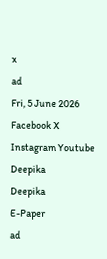x
ad
Fri, 5 June 2026
Facebook X Instagram Youtube
Deepika
Deepika
E-Paper
ad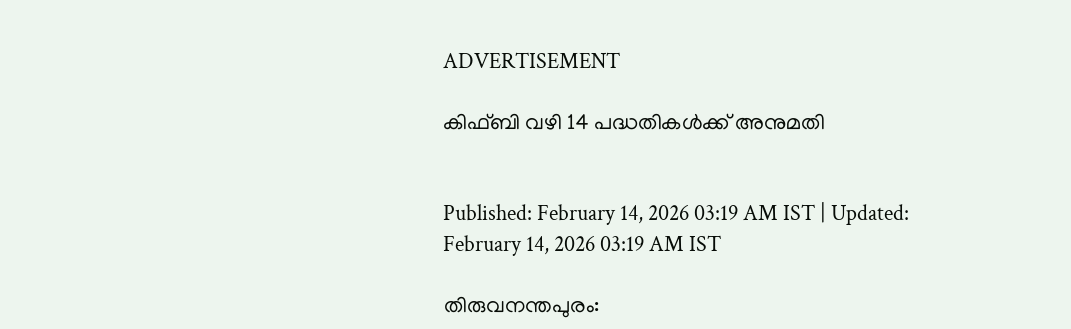ADVERTISEMENT

കിഫ്ബി വഴി 14 പദ്ധതികള്‍ക്ക് അനുമതി


Published: February 14, 2026 03:19 AM IST | Updated: February 14, 2026 03:19 AM IST

തിരുവനന്തപുരം: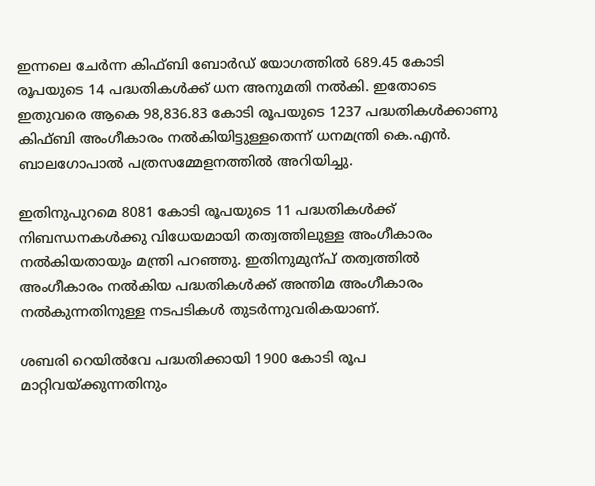ഇന്നലെ ചേര്‍ന്ന കിഫ്ബി ബോര്‍ഡ് യോഗത്തില്‍ 689.45 കോടി രൂപയുടെ 14 പദ്ധതികള്‍ക്ക് ധന അനുമതി നല്‍കി. ഇതോടെ ഇതുവരെ ആകെ 98,836.83 കോടി രൂപയുടെ 1237 പദ്ധതികള്‍ക്കാണു കിഫ്ബി അംഗീകാരം നല്‍കിയിട്ടുള്ളതെന്ന് ധനമന്ത്രി കെ.എന്‍. ബാലഗോപാല്‍ പത്രസമ്മേളനത്തില്‍ അറിയിച്ചു.

ഇതിനുപുറമെ 8081 കോടി രൂപയുടെ 11 പദ്ധതികള്‍ക്ക് നിബന്ധനകള്‍ക്കു വിധേയമായി തത്വത്തിലുള്ള അംഗീകാരം നല്‍കിയതായും മന്ത്രി പറഞ്ഞു. ഇതിനുമുന്പ് തത്വത്തില്‍ അംഗീകാരം നല്‍കിയ പദ്ധതികള്‍ക്ക് അന്തിമ അംഗീകാരം നല്‍കുന്നതിനുള്ള നടപടികള്‍ തുടര്‍ന്നുവരികയാണ്.

ശബരി റെയില്‍വേ പദ്ധതിക്കായി 1900 കോടി രൂപ മാറ്റിവയ്ക്കുന്നതിനും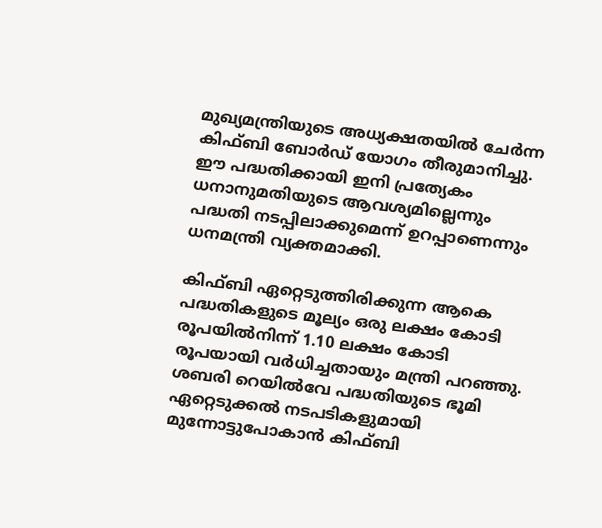മുഖ്യമന്ത്രിയുടെ അധ്യക്ഷതയില്‍ ചേര്‍ന്ന കിഫ്ബി ബോര്‍ഡ് യോഗം തീരുമാനിച്ചു. ഈ പദ്ധതിക്കായി ഇനി പ്രത്യേകം ധനാനുമതിയുടെ ആവശ്യമില്ലെന്നും പദ്ധതി നടപ്പിലാക്കുമെന്ന് ഉറപ്പാണെന്നും ധനമന്ത്രി വ്യക്തമാക്കി.

കിഫ്ബി ഏറ്റെടുത്തിരിക്കുന്ന ആകെ പദ്ധതികളുടെ മൂല്യം ഒരു ലക്ഷം കോടി രൂപയില്‍നിന്ന് 1.10 ലക്ഷം കോടി രൂപയായി വര്‍ധിച്ചതായും മന്ത്രി പറഞ്ഞു. ശബരി റെയില്‍വേ പദ്ധതിയുടെ ഭൂമി ഏറ്റെടുക്കല്‍ നടപടികളുമായി മുന്നോട്ടുപോകാന്‍ കിഫ്ബി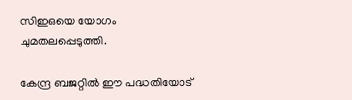സിഇഒയെ യോഗം ചുമതലപ്പെടുത്തി.

കേന്ദ്ര ബജറ്റില്‍ ഈ പദ്ധതിയോട്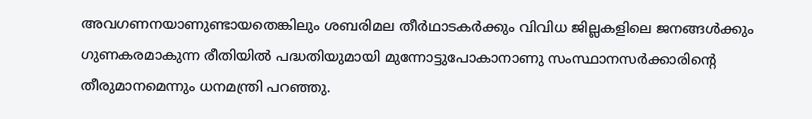അവഗണനയാണുണ്ടായതെങ്കിലും ശബരിമല തീര്‍ഥാടകര്‍ക്കും വിവിധ ജില്ലകളിലെ ജനങ്ങള്‍ക്കും ഗുണകരമാകുന്ന രീതിയില്‍ പദ്ധതിയുമായി മുന്നോട്ടുപോകാനാണു സംസ്ഥാനസര്‍ക്കാരിന്‍റെ തീരുമാനമെന്നും ധനമന്ത്രി പറഞ്ഞു.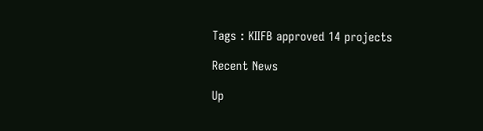Tags : KIIFB approved 14 projects

Recent News

Up